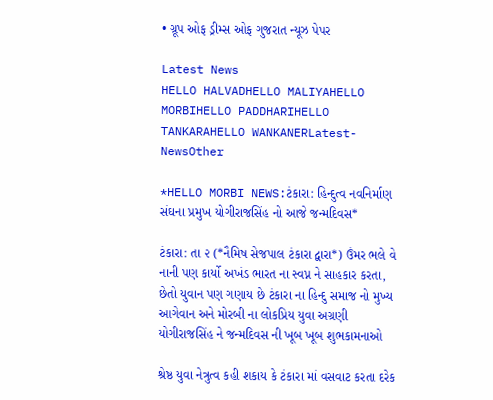• ગ્રૂપ ઓફ ડ્રીમ્સ ઓફ ગુજરાત ન્યૂઝ પેપર

Latest News
HELLO HALVADHELLO MALIYAHELLO MORBIHELLO PADDHARIHELLO TANKARAHELLO WANKANERLatest-NewsOther

*HELLO MORBI NEWS:ટંકારા: હિન્દુત્વ નવનિર્માણ સંઘના પ્રમુખ યોગીરાજસિંહ નો આજે જન્મદિવસ*

ટંકારા: તા ૨ (*નૈમિષ સેજપાલ ટંકારા દ્વારા*) ઉંમર ભલે વે નાની પણ કાર્યો અખંડ ભારત ના સ્વપ્ન ને સાહકાર કરતા, છેતો યુવાન પણ ગણાય છે ટંકારા ના હિન્દુ સમાજ નો મુખ્ય આગેવાન અને મોરબી ના લોકપ્રિય યુવા અગ્રણી યોગીરાજસિંહ ને જન્મદિવસ ની ખૂબ ખૂબ શુભકામનાઓ

શ્રેષ્ઠ યુવા નેત્રુત્વ કહી શકાય કે ટંકારા માં વસવાટ કરતા દરેક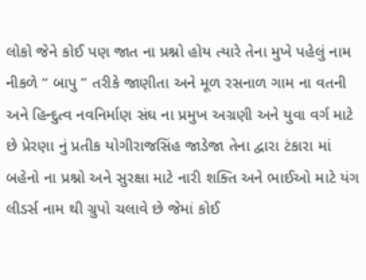લોકો જેને કોઈ પણ જાત ના પ્રશ્નો હોય ત્યારે તેના મુખે પહેલું નામ નીકળે “ બાપુ ” તરીકે જાણીતા અને મૂળ રસનાળ ગામ ના વતની અને હિન્દુત્વ નવનિર્માણ સંઘ ના પ્રમુખ અગ્રણી અને યુવા વર્ગ માટે છે પ્રેરણા નું પ્રતીક યોગીરાજસિંહ જાડેજા તેના દ્વારા ટંકારા માં બહેનો ના પ્રશ્નો અને સુરક્ષા માટે નારી શક્તિ અને ભાઈઓ માટે યંગ લીડર્સ નામ થી ગ્રુપો ચલાવે છે જેમાં કોઈ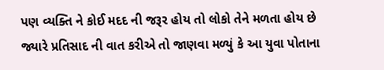પણ વ્યક્તિ ને કોઈ મદદ ની જરૂર હોય તો લોકો તેને મળતા હોય છે જ્યારે પ્રતિસાદ ની વાત કરીએ તો જાણવા મળ્યું કે આ યુવા પોતાના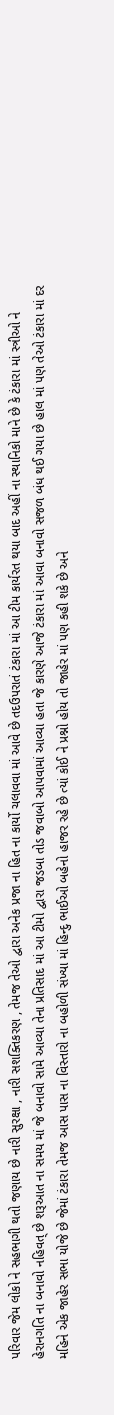પરિવાર જેમ લોકો ને સહભાગી થતો જણાય છે નારી સુરક્ષા , નારી સશક્તિકરણ , તેમજ તેઓ દ્વારા અનેક પ્રજા ના હિત ના કાર્યો ચલાવવા માં આવે છે તદઉપરાતં ટંકારા માં આ ટીમ કાર્યરત થયા બાદ અહીં ના સ્થાનિકો માને છે કે ટંકારા માં સ્ત્રીઓ ને હેરાનગતિ ના બનાવો નહિવત્ છે શરૂઆત ના સમય માં જે બનાવો સામે આવ્યા તેના પ્રતિસાદ માં આ ટીમો દ્વારા જડબા તોડ જવાબો આપવામાં આવ્યા હતા જે કારણે આજે ટંકારા માં આવા બનાવો સજળ બંધ થઈ ગયા છે હાલ માં પણ તેઓ ટંકારા માં દર મહિને એક જાહેર સભા યોજે છે જેમાં ટંકારા તેમજ આસ પાસ ના વિસ્તારો ના બહોળી સંખ્યા માં હિન્દુ ભાઈઓ બહેનો હાજર રહે છે ત્યાં કોઈ ને પ્રશ્નો હોય તો જાહેર માં પણ કહી શકે છે અને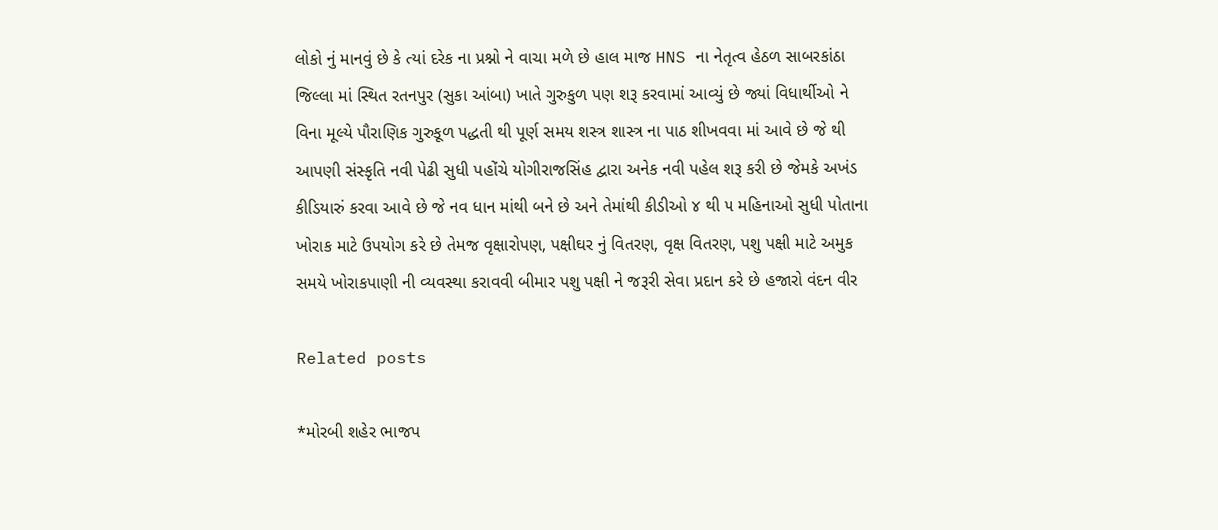લોકો નું માનવું છે કે ત્યાં દરેક ના પ્રશ્નો ને વાચા મળે છે હાલ માજ HNS ના નેતૃત્વ હેઠળ સાબરકાંઠા જિલ્લા માં સ્થિત રતનપુર (સુકા આંબા) ખાતે ગુરુકુળ પણ શરૂ કરવામાં આવ્યું છે જ્યાં વિધાર્થીઓ ને વિના મૂલ્યે પૌરાણિક ગુરુકૂળ પદ્ધતી થી પૂર્ણ સમય શસ્ત્ર શાસ્ત્ર ના પાઠ શીખવવા માં આવે છે જે થી આપણી સંસ્કૃતિ નવી પેઢી સુધી પહોંચે યોગીરાજસિંહ દ્વારા અનેક નવી પહેલ શરૂ કરી છે જેમકે અખંડ કીડિયારું કરવા આવે છે જે નવ ધાન માંથી બને છે અને તેમાંથી કીડીઓ ૪ થી ૫ મહિનાઓ સુધી પોતાના ખોરાક માટે ઉપયોગ કરે છે તેમજ વૃક્ષારોપણ, પક્ષીઘર નું વિતરણ, વૃક્ષ વિતરણ, પશુ પક્ષી માટે અમુક સમયે ખોરાકપાણી ની વ્યવસ્થા કરાવવી બીમાર પશુ પક્ષી ને જરૂરી સેવા પ્રદાન કરે છે હજારો વંદન વીર

Related posts

*મોરબી શહેર ભાજપ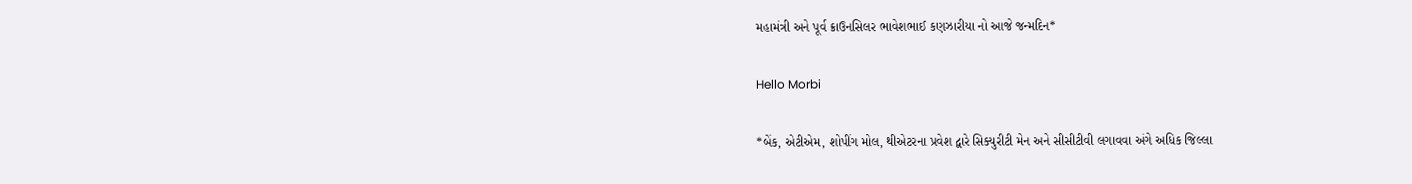મહામંત્રી અને પૂર્વ ક્રાઉનસિલર ભાવેશભાઈ કણઝારીયા નો આજે જન્મદિન*

Hello Morbi

*બેંક, એટીએમ, શોપીંગ મોલ, થીએટરના પ્રવેશ દ્વારે સિક્યુરીટી મેન અને સીસીટીવી લગાવવા અંગે અધિક જિલ્લા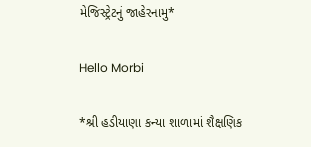મેજિસ્ટ્રેટનું જાહેરનામુ*

Hello Morbi

*શ્રી હડીયાણા કન્યા શાળામાં શૈક્ષણિક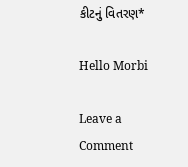કીટનું વિતરણ*

Hello Morbi

Leave a Comment